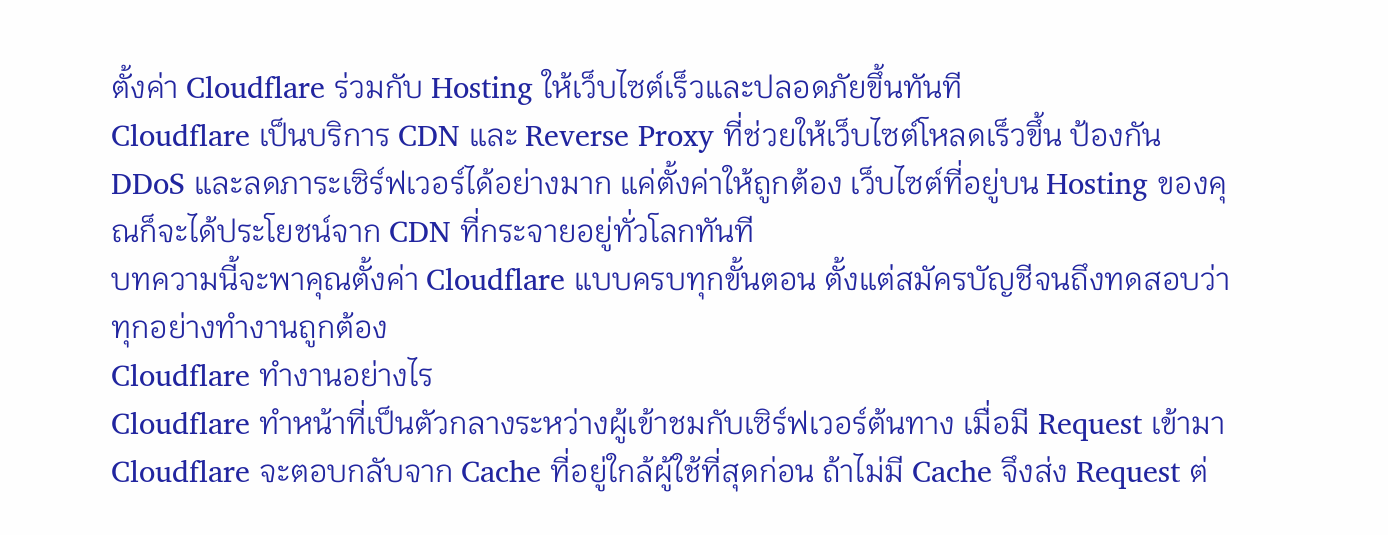ตั้งค่า Cloudflare ร่วมกับ Hosting ให้เว็บไซต์เร็วและปลอดภัยขึ้นทันที
Cloudflare เป็นบริการ CDN และ Reverse Proxy ที่ช่วยให้เว็บไซต์โหลดเร็วขึ้น ป้องกัน DDoS และลดภาระเซิร์ฟเวอร์ได้อย่างมาก แค่ตั้งค่าให้ถูกต้อง เว็บไซต์ที่อยู่บน Hosting ของคุณก็จะได้ประโยชน์จาก CDN ที่กระจายอยู่ทั่วโลกทันที
บทความนี้จะพาคุณตั้งค่า Cloudflare แบบครบทุกขั้นตอน ตั้งแต่สมัครบัญชีจนถึงทดสอบว่าทุกอย่างทำงานถูกต้อง
Cloudflare ทำงานอย่างไร
Cloudflare ทำหน้าที่เป็นตัวกลางระหว่างผู้เข้าชมกับเซิร์ฟเวอร์ต้นทาง เมื่อมี Request เข้ามา Cloudflare จะตอบกลับจาก Cache ที่อยู่ใกล้ผู้ใช้ที่สุดก่อน ถ้าไม่มี Cache จึงส่ง Request ต่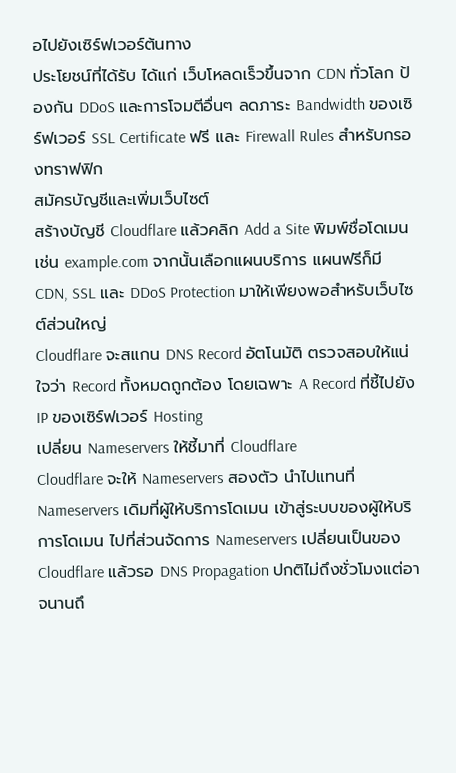อไปยังเซิร์ฟเวอร์ต้นทาง
ประโยชน์ที่ได้รับ ได้แก่ เว็บโหลดเร็วขึ้นจาก CDN ทั่วโลก ป้องกัน DDoS และการโจมตีอื่นๆ ลดภาระ Bandwidth ของเซิร์ฟเวอร์ SSL Certificate ฟรี และ Firewall Rules สำหรับกรองทราฟฟิก
สมัครบัญชีและเพิ่มเว็บไซต์
สร้างบัญชี Cloudflare แล้วคลิก Add a Site พิมพ์ชื่อโดเมน เช่น example.com จากนั้นเลือกแผนบริการ แผนฟรีก็มี CDN, SSL และ DDoS Protection มาให้เพียงพอสำหรับเว็บไซต์ส่วนใหญ่
Cloudflare จะสแกน DNS Record อัตโนมัติ ตรวจสอบให้แน่ใจว่า Record ทั้งหมดถูกต้อง โดยเฉพาะ A Record ที่ชี้ไปยัง IP ของเซิร์ฟเวอร์ Hosting
เปลี่ยน Nameservers ให้ชี้มาที่ Cloudflare
Cloudflare จะให้ Nameservers สองตัว นำไปแทนที่ Nameservers เดิมที่ผู้ให้บริการโดเมน เข้าสู่ระบบของผู้ให้บริการโดเมน ไปที่ส่วนจัดการ Nameservers เปลี่ยนเป็นของ Cloudflare แล้วรอ DNS Propagation ปกติไม่ถึงชั่วโมงแต่อาจนานถึ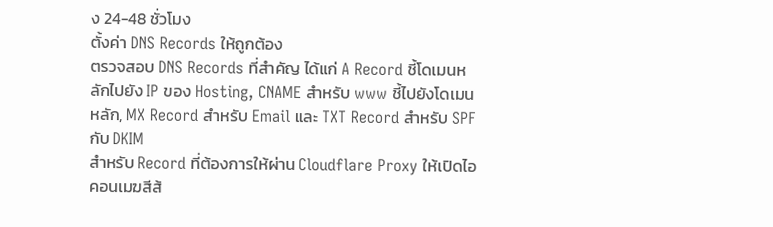ง 24-48 ชั่วโมง
ตั้งค่า DNS Records ให้ถูกต้อง
ตรวจสอบ DNS Records ที่สำคัญ ได้แก่ A Record ชี้โดเมนหลักไปยัง IP ของ Hosting, CNAME สำหรับ www ชี้ไปยังโดเมนหลัก, MX Record สำหรับ Email และ TXT Record สำหรับ SPF กับ DKIM
สำหรับ Record ที่ต้องการให้ผ่าน Cloudflare Proxy ให้เปิดไอคอนเมฆสีส้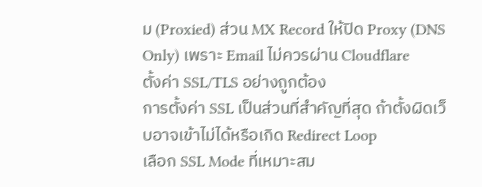ม (Proxied) ส่วน MX Record ให้ปิด Proxy (DNS Only) เพราะ Email ไม่ควรผ่าน Cloudflare
ตั้งค่า SSL/TLS อย่างถูกต้อง
การตั้งค่า SSL เป็นส่วนที่สำคัญที่สุด ถ้าตั้งผิดเว็บอาจเข้าไม่ได้หรือเกิด Redirect Loop
เลือก SSL Mode ที่เหมาะสม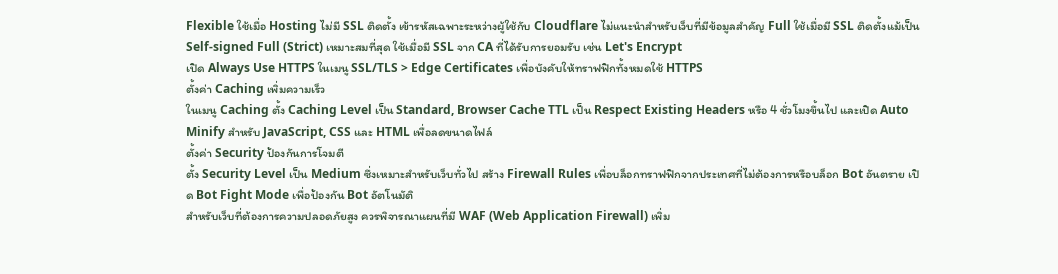Flexible ใช้เมื่อ Hosting ไม่มี SSL ติดตั้ง เข้ารหัสเฉพาะระหว่างผู้ใช้กับ Cloudflare ไม่แนะนำสำหรับเว็บที่มีข้อมูลสำคัญ Full ใช้เมื่อมี SSL ติดตั้งแม้เป็น Self-signed Full (Strict) เหมาะสมที่สุด ใช้เมื่อมี SSL จาก CA ที่ได้รับการยอมรับ เช่น Let's Encrypt
เปิด Always Use HTTPS ในเมนู SSL/TLS > Edge Certificates เพื่อบังคับให้ทราฟฟิกทั้งหมดใช้ HTTPS
ตั้งค่า Caching เพิ่มความเร็ว
ในเมนู Caching ตั้ง Caching Level เป็น Standard, Browser Cache TTL เป็น Respect Existing Headers หรือ 4 ชั่วโมงขึ้นไป และเปิด Auto Minify สำหรับ JavaScript, CSS และ HTML เพื่อลดขนาดไฟล์
ตั้งค่า Security ป้องกันการโจมตี
ตั้ง Security Level เป็น Medium ซึ่งเหมาะสำหรับเว็บทั่วไป สร้าง Firewall Rules เพื่อบล็อกทราฟฟิกจากประเทศที่ไม่ต้องการหรือบล็อก Bot อันตราย เปิด Bot Fight Mode เพื่อป้องกัน Bot อัตโนมัติ
สำหรับเว็บที่ต้องการความปลอดภัยสูง ควรพิจารณาแผนที่มี WAF (Web Application Firewall) เพิ่ม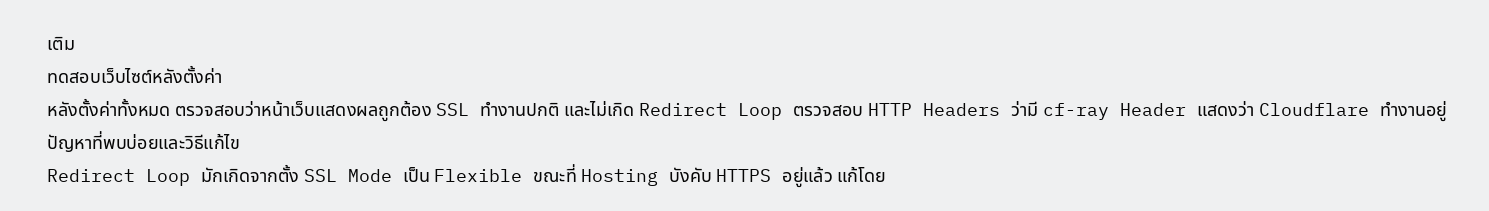เติม
ทดสอบเว็บไซต์หลังตั้งค่า
หลังตั้งค่าทั้งหมด ตรวจสอบว่าหน้าเว็บแสดงผลถูกต้อง SSL ทำงานปกติ และไม่เกิด Redirect Loop ตรวจสอบ HTTP Headers ว่ามี cf-ray Header แสดงว่า Cloudflare ทำงานอยู่
ปัญหาที่พบบ่อยและวิธีแก้ไข
Redirect Loop มักเกิดจากตั้ง SSL Mode เป็น Flexible ขณะที่ Hosting บังคับ HTTPS อยู่แล้ว แก้โดย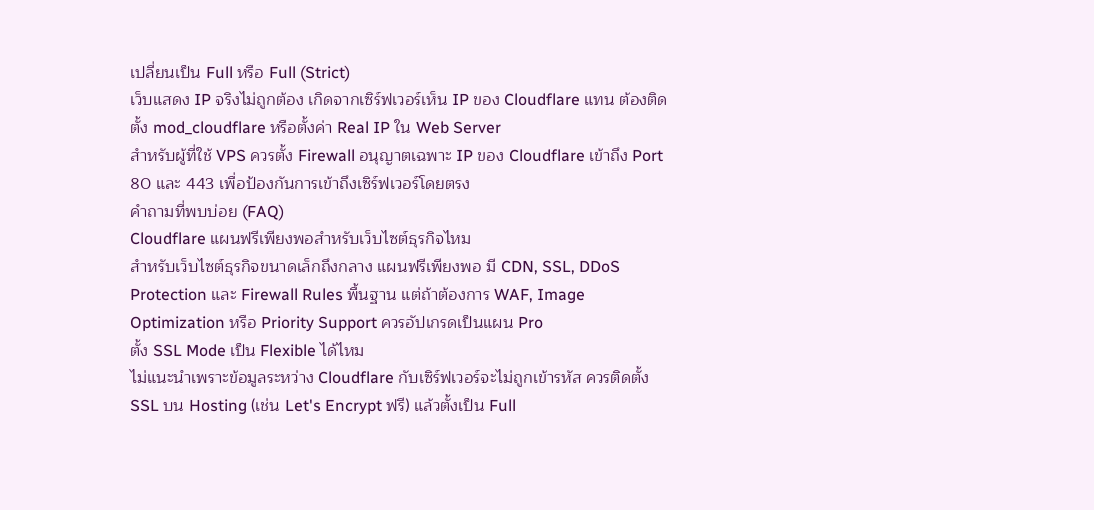เปลี่ยนเป็น Full หรือ Full (Strict)
เว็บแสดง IP จริงไม่ถูกต้อง เกิดจากเซิร์ฟเวอร์เห็น IP ของ Cloudflare แทน ต้องติดตั้ง mod_cloudflare หรือตั้งค่า Real IP ใน Web Server
สำหรับผู้ที่ใช้ VPS ควรตั้ง Firewall อนุญาตเฉพาะ IP ของ Cloudflare เข้าถึง Port 80 และ 443 เพื่อป้องกันการเข้าถึงเซิร์ฟเวอร์โดยตรง
คำถามที่พบบ่อย (FAQ)
Cloudflare แผนฟรีเพียงพอสำหรับเว็บไซต์ธุรกิจไหม
สำหรับเว็บไซต์ธุรกิจขนาดเล็กถึงกลาง แผนฟรีเพียงพอ มี CDN, SSL, DDoS Protection และ Firewall Rules พื้นฐาน แต่ถ้าต้องการ WAF, Image Optimization หรือ Priority Support ควรอัปเกรดเป็นแผน Pro
ตั้ง SSL Mode เป็น Flexible ได้ไหม
ไม่แนะนำเพราะข้อมูลระหว่าง Cloudflare กับเซิร์ฟเวอร์จะไม่ถูกเข้ารหัส ควรติดตั้ง SSL บน Hosting (เช่น Let's Encrypt ฟรี) แล้วตั้งเป็น Full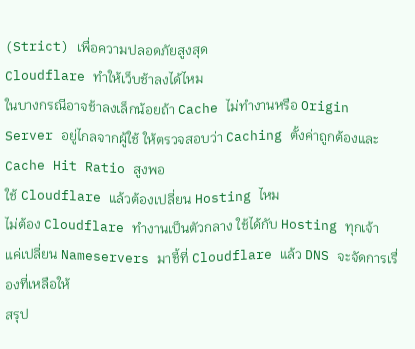(Strict) เพื่อความปลอดภัยสูงสุด
Cloudflare ทำให้เว็บช้าลงได้ไหม
ในบางกรณีอาจช้าลงเล็กน้อยถ้า Cache ไม่ทำงานหรือ Origin Server อยู่ไกลจากผู้ใช้ ให้ตรวจสอบว่า Caching ตั้งค่าถูกต้องและ Cache Hit Ratio สูงพอ
ใช้ Cloudflare แล้วต้องเปลี่ยน Hosting ไหม
ไม่ต้อง Cloudflare ทำงานเป็นตัวกลาง ใช้ได้กับ Hosting ทุกเจ้า แค่เปลี่ยน Nameservers มาชี้ที่ Cloudflare แล้ว DNS จะจัดการเรื่องที่เหลือให้
สรุป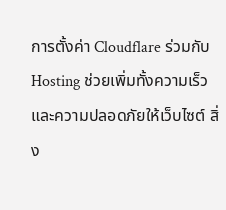การตั้งค่า Cloudflare ร่วมกับ Hosting ช่วยเพิ่มทั้งความเร็วและความปลอดภัยให้เว็บไซต์ สิ่ง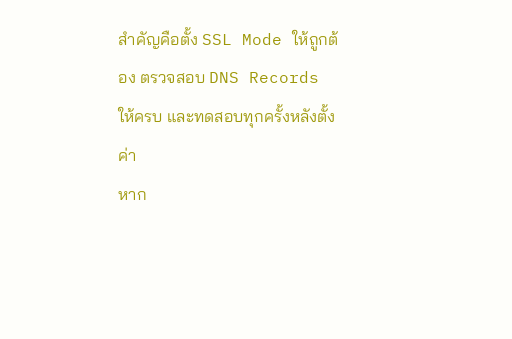สำคัญคือตั้ง SSL Mode ให้ถูกต้อง ตรวจสอบ DNS Records ให้ครบ และทดสอบทุกครั้งหลังตั้งค่า
หาก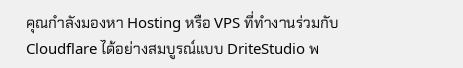คุณกำลังมองหา Hosting หรือ VPS ที่ทำงานร่วมกับ Cloudflare ได้อย่างสมบูรณ์แบบ DriteStudio พ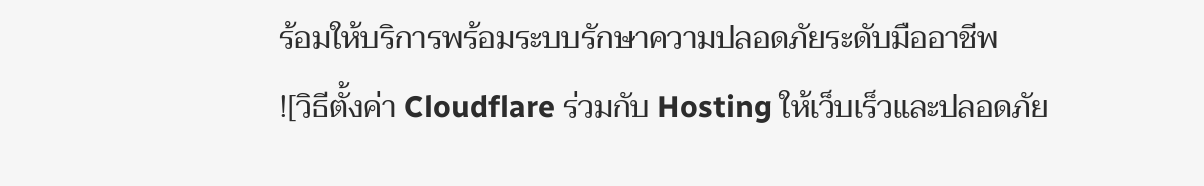ร้อมให้บริการพร้อมระบบรักษาความปลอดภัยระดับมืออาชีพ
![วิธีตั้งค่า Cloudflare ร่วมกับ Hosting ให้เว็บเร็วและปลอดภัย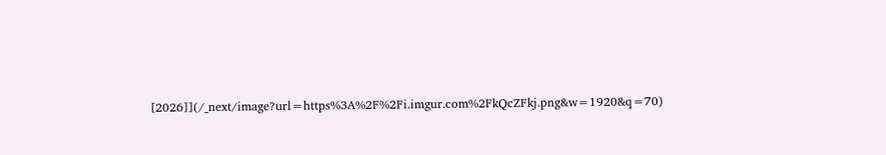[2026]](/_next/image?url=https%3A%2F%2Fi.imgur.com%2FkQcZFkj.png&w=1920&q=70)